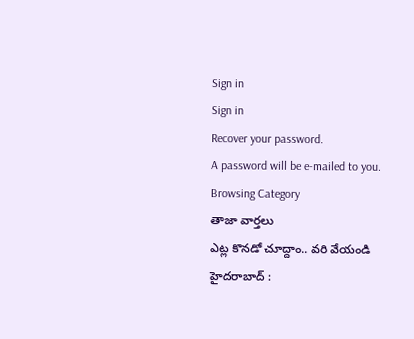Sign in
Sign in
Recover your password.
A password will be e-mailed to you.
Browsing Category
తాజా వార్తలు
ఎట్ల కొనడో చూద్దాం.. వరి వేయండి
హైదరాబాద్ :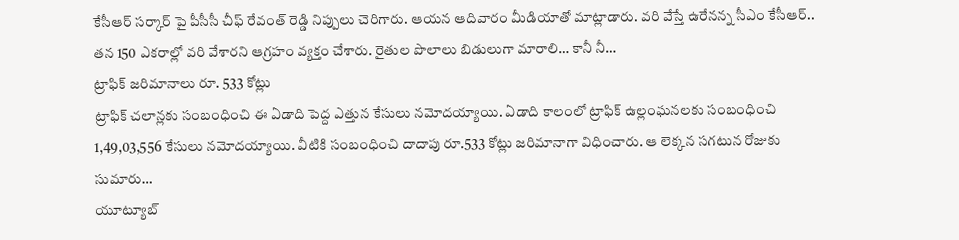కేసీఆర్ సర్కార్ పై పీసీసీ చీఫ్ రేవంత్ రెడ్డి నిప్పులు చెరిగారు. ఆయన ఆదివారం మీడియాతో మాట్లాడారు. వరి వేస్తే ఉరేనన్న సీఎం కేసీఆర్.. తన 150 ఎకరాల్లో వరి వేశారని ఆగ్రహం వ్యక్తం చేశారు. రైతుల పొలాలు బిడులుగా మారాలి… కానీ నీ…
ట్రాఫిక్ జరిమానాలు రూ. 533 కోట్లు
ట్రాఫిక్ చలాన్లకు సంబంధించి ఈ ఏడాది పెద్ద ఎత్తున కేసులు నమోదయ్యాయి. ఏడాది కాలంలో ట్రాఫిక్ ఉల్లంఘనలకు సంబంధించి 1,49,03,556 కేసులు నమోదయ్యాయి. వీటికి సంబంధించి దాదాపు రూ.533 కోట్లు జరిమానాగా విధించారు. ఆ లెక్కన సగటున రోజుకు సుమారు…
యూట్యూబ్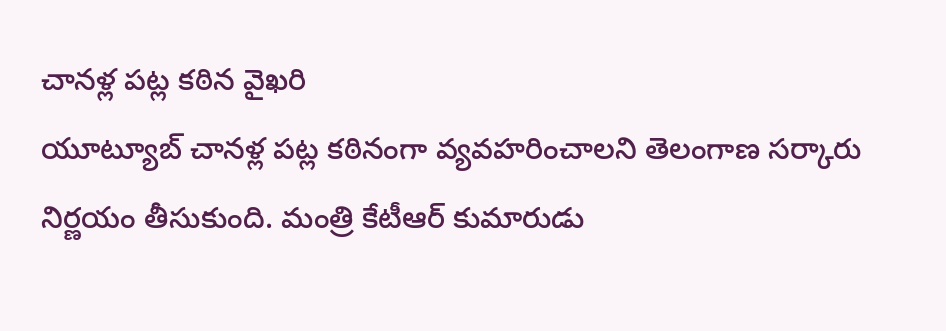చానళ్ల పట్ల కఠిన వైఖరి
యూట్యూబ్ చానళ్ల పట్ల కఠినంగా వ్యవహరించాలని తెలంగాణ సర్కారు నిర్ణయం తీసుకుంది. మంత్రి కేటీఆర్ కుమారుడు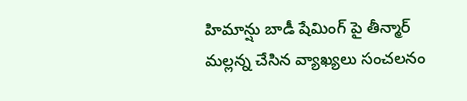హిమాన్షు బాడీ షేమింగ్ పై తీన్మార్ మల్లన్న చేసిన వ్యాఖ్యలు సంచలనం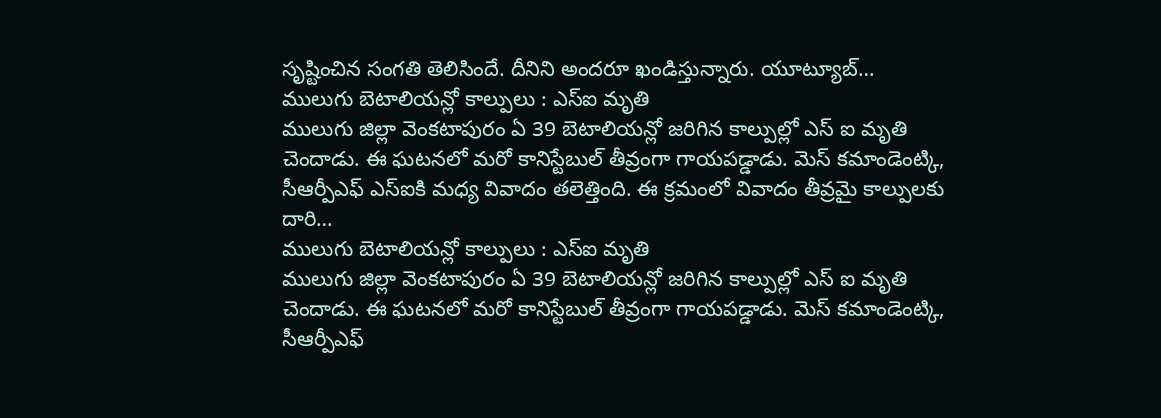సృష్టించిన సంగతి తెలిసిందే. దీనిని అందరూ ఖండిస్తున్నారు. యూట్యూబ్…
ములుగు బెటాలియన్లో కాల్పులు : ఎస్ఐ మృతి
ములుగు జిల్లా వెంకటాపురం ఏ 39 బెటాలియన్లో జరిగిన కాల్పుల్లో ఎస్ ఐ మృతి చెందాడు. ఈ ఘటనలో మరో కానిస్టేబుల్ తీవ్రంగా గాయపడ్డాడు. మెస్ కమాండెంట్కి, సీఆర్పీఎఫ్ ఎస్ఐకి మధ్య వివాదం తలెత్తింది. ఈ క్రమంలో వివాదం తీవ్రమై కాల్పులకు దారి…
ములుగు బెటాలియన్లో కాల్పులు : ఎస్ఐ మృతి
ములుగు జిల్లా వెంకటాపురం ఏ 39 బెటాలియన్లో జరిగిన కాల్పుల్లో ఎస్ ఐ మృతి చెందాడు. ఈ ఘటనలో మరో కానిస్టేబుల్ తీవ్రంగా గాయపడ్డాడు. మెస్ కమాండెంట్కి, సీఆర్పీఎఫ్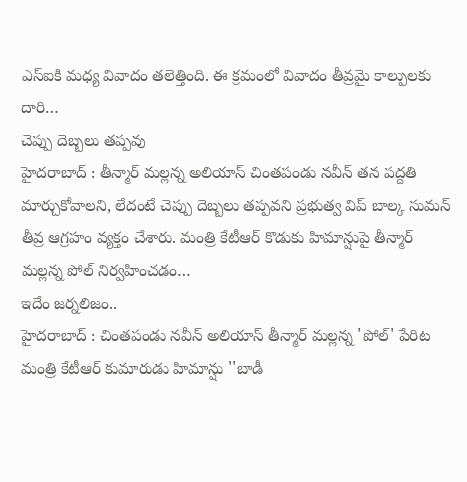ఎస్ఐకి మధ్య వివాదం తలెత్తింది. ఈ క్రమంలో వివాదం తీవ్రమై కాల్పులకు దారి…
చెప్పు దెబ్బలు తప్పవు
హైదరాబాద్ : తీన్మార్ మల్లన్న అలియాస్ చింతపండు నవీన్ తన పద్దతి మార్చుకోవాలని, లేదంటే చెప్పు దెబ్బలు తప్పవని ప్రభుత్వ విప్ బాల్క సుమన్ తీవ్ర ఆగ్రహం వ్యక్తం చేశారు. మంత్రి కేటీఆర్ కొడుకు హిమాన్షుపై తీన్మార్ మల్లన్న పోల్ నిర్వహించడం…
ఇదేం జర్నలిజం..
హైదరాబాద్ : చింతపండు నవీన్ అలియాస్ తీన్మార్ మల్లన్న 'పోల్' పేరిట మంత్రి కేటీఆర్ కుమారుడు హిమాన్షు ''బాడీ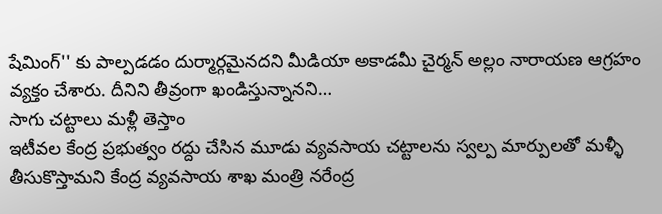షేమింగ్'' కు పాల్పడడం దుర్మార్గమైనదని మీడియా అకాడమీ చైర్మన్ అల్లం నారాయణ ఆగ్రహం వ్యక్తం చేశారు. దీనిని తీవ్రంగా ఖండిస్తున్నానని…
సాగు చట్టాలు మళ్లీ తెస్తాం
ఇటీవల కేంద్ర ప్రభుత్వం రద్దు చేసిన మూడు వ్యవసాయ చట్టాలను స్వల్ప మార్పులతో మళ్ళీ తీసుకొస్తామని కేంద్ర వ్యవసాయ శాఖ మంత్రి నరేంద్ర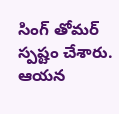సింగ్ తోమర్ స్పష్టం చేశారు. ఆయన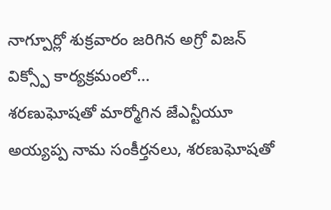నాగ్పూర్లో శుక్రవారం జరిగిన అగ్రో విజన్ విక్స్పో కార్యక్రమంలో…
శరణుఘోషతో మార్మోగిన జేఎన్టీయూ
అయ్యప్ప నామ సంకీర్తనలు, శరణుఘోషతో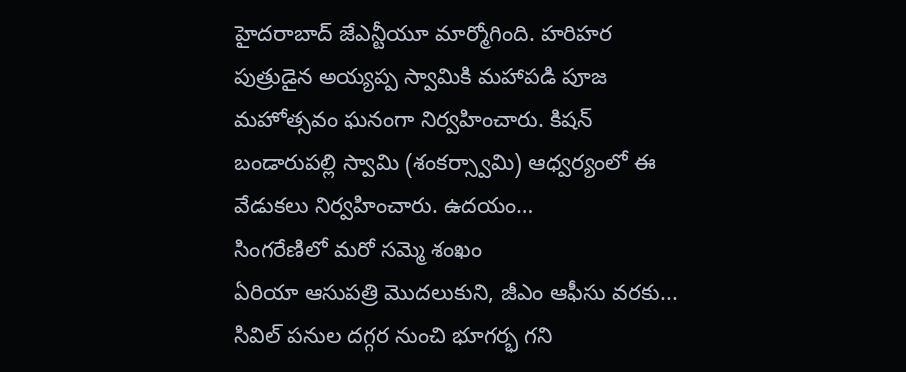హైదరాబాద్ జేఎన్టీయూ మార్మోగింది. హరిహర పుత్రుడైన అయ్యప్ప స్వామికి మహాపడి పూజ మహోత్సవం ఘనంగా నిర్వహించారు. కిషన్ బండారుపల్లి స్వామి (శంకర్స్వామి) ఆధ్వర్యంలో ఈ వేడుకలు నిర్వహించారు. ఉదయం…
సింగరేణిలో మరో సమ్మె శంఖం
ఏరియా ఆసుపత్రి మొదలుకుని, జీఎం ఆఫీసు వరకు... సివిల్ పనుల దగ్గర నుంచి భూగర్భ గని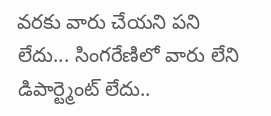వరకు వారు చేయని పని లేదు... సింగరేణిలో వారు లేని డిపార్ట్మెంట్ లేదు..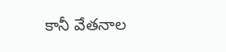కానీ వేతనాల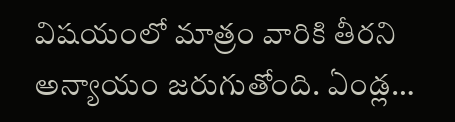విషయంలో మాత్రం వారికి తీరని అన్యాయం జరుగుతోంది. ఏండ్ల…